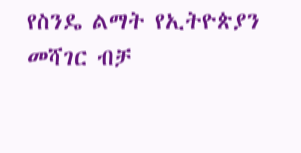የስንዴ ልማት የኢትዮጵያን መሻገር ብቻ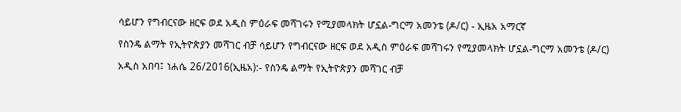ሳይሆን የግብርናው ዘርፍ ወደ አዲስ ምዕራፍ መሻገሩን የሚያመላክት ሆኗል-ግርማ አመንቴ (ዶ/ር) - ኢዜአ አማርኛ
የስንዴ ልማት የኢትዮጵያን መሻገር ብቻ ሳይሆን የግብርናው ዘርፍ ወደ አዲስ ምዕራፍ መሻገሩን የሚያመላክት ሆኗል-ግርማ አመንቴ (ዶ/ር)
አዲስ አበባ፤ ነሐሴ 26/2016(ኢዜአ):- የስንዴ ልማት የኢትዮጵያን መሻገር ብቻ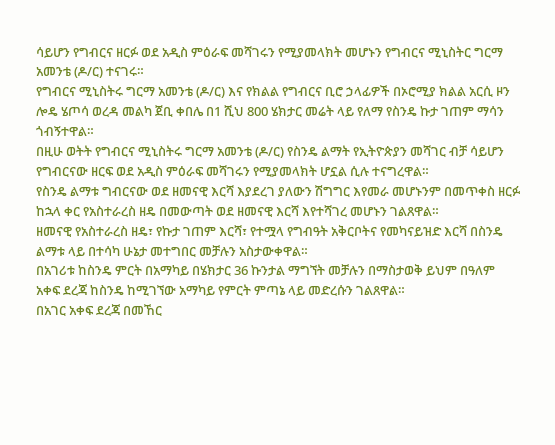ሳይሆን የግብርና ዘርፉ ወደ አዲስ ምዕራፍ መሻገሩን የሚያመላክት መሆኑን የግብርና ሚኒስትር ግርማ አመንቴ (ዶ/ር) ተናገሩ።
የግብርና ሚኒስትሩ ግርማ አመንቴ (ዶ/ር) እና የክልል የግብርና ቢሮ ኃላፊዎች በኦሮሚያ ክልል አርሲ ዞን ሎዴ ሄጦሳ ወረዳ መልካ ጀቢ ቀበሌ በ1 ሺህ 800 ሄክታር መሬት ላይ የለማ የስንዴ ኩታ ገጠም ማሳን ጎብኝተዋል።
በዚሁ ወትት የግብርና ሚኒስትሩ ግርማ አመንቴ (ዶ/ር) የስንዴ ልማት የኢትዮጵያን መሻገር ብቻ ሳይሆን የግብርናው ዘርፍ ወደ አዲስ ምዕራፍ መሻገሩን የሚያመላክት ሆኗል ሲሉ ተናግረዋል።
የስንዴ ልማቱ ግብርናው ወደ ዘመናዊ እርሻ እያደረገ ያለውን ሽግግር እየመራ መሆኑንም በመጥቀስ ዘርፉ ከኋላ ቀር የአስተራረስ ዘዴ በመውጣት ወደ ዘመናዊ እርሻ እየተሻገረ መሆኑን ገልጸዋል።
ዘመናዊ የአስተራረስ ዘዴ፣ የኩታ ገጠም እርሻ፣ የተሟላ የግብዓት አቅርቦትና የመካናይዝድ እርሻ በስንዴ ልማቱ ላይ በተሳካ ሁኔታ መተግበር መቻሉን አስታውቀዋል።
በአገሪቱ ከስንዴ ምርት በአማካይ በሄክታር 36 ኩንታል ማግኘት መቻሉን በማስታወቅ ይህም በዓለም አቀፍ ደረጃ ከስንዴ ከሚገኘው አማካይ የምርት ምጣኔ ላይ መድረሱን ገልጸዋል።
በአገር አቀፍ ደረጃ በመኸር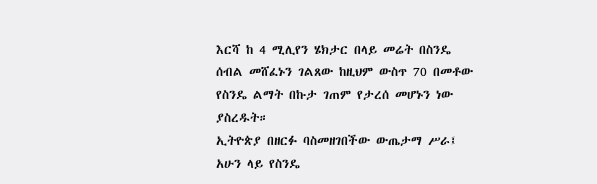እርሻ ከ 4 ሚሊየን ሄክታር በላይ መሬት በስንዴ ሰብል መሸፈኑን ገልጸው ከዚህም ውስጥ 70 በመቶው የስንዴ ልማት በኩታ ገጠም የታረሰ መሆኑን ነው ያስረዱት።
ኢትዮጵያ በዘርፉ ባስመዘገበችው ውጤታማ ሥራ፤ አሁን ላይ የስንዴ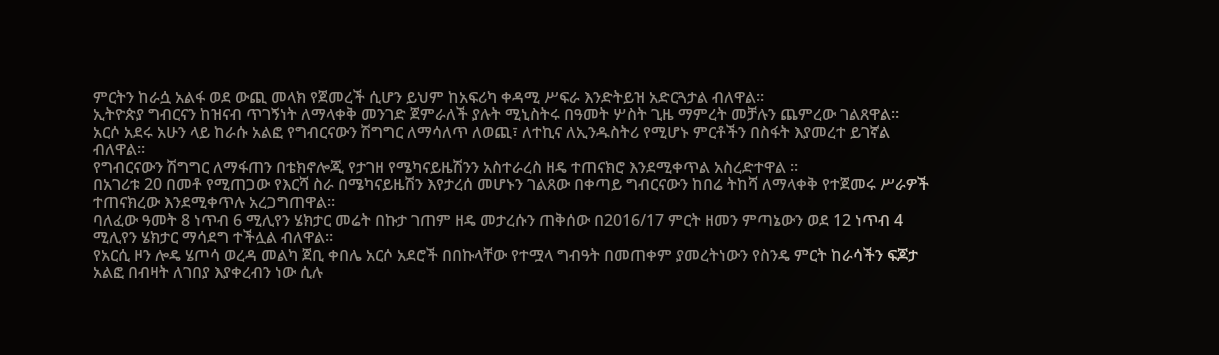ምርትን ከራሷ አልፋ ወደ ውጪ መላክ የጀመረች ሲሆን ይህም ከአፍሪካ ቀዳሚ ሥፍራ እንድትይዝ አድርጓታል ብለዋል።
ኢትዮጵያ ግብርናን ከዝናብ ጥገኝነት ለማላቀቅ መንገድ ጀምራለች ያሉት ሚኒስትሩ በዓመት ሦስት ጊዜ ማምረት መቻሉን ጨምረው ገልጸዋል።
አርሶ አደሩ አሁን ላይ ከራሱ አልፎ የግብርናውን ሽግግር ለማሳለጥ ለወጪ፣ ለተኪና ለኢንዱስትሪ የሚሆኑ ምርቶችን በስፋት እያመረተ ይገኛል ብለዋል።
የግብርናውን ሽግግር ለማፋጠን በቴክኖሎጂ የታገዘ የሜካናይዜሽንን አስተራረስ ዘዴ ተጠናክሮ እንደሚቀጥል አስረድተዋል ።
በአገሪቱ 20 በመቶ የሚጠጋው የእርሻ ስራ በሜካናይዜሽን እየታረሰ መሆኑን ገልጸው በቀጣይ ግብርናውን ከበሬ ትከሻ ለማላቀቅ የተጀመሩ ሥራዎች ተጠናክረው እንደሚቀጥሉ አረጋግጠዋል።
ባለፈው ዓመት 8 ነጥብ 6 ሚሊየን ሄክታር መሬት በኩታ ገጠም ዘዴ መታረሱን ጠቅሰው በ2016/17 ምርት ዘመን ምጣኔውን ወደ 12 ነጥብ 4 ሚሊየን ሄክታር ማሳደግ ተችሏል ብለዋል።
የአርሲ ዞን ሎዴ ሄጦሳ ወረዳ መልካ ጀቢ ቀበሌ አርሶ አደሮች በበኩላቸው የተሟላ ግብዓት በመጠቀም ያመረትነውን የስንዴ ምርት ከራሳችን ፍጆታ አልፎ በብዛት ለገበያ እያቀረብን ነው ሲሉ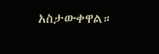አስታውቀዋል።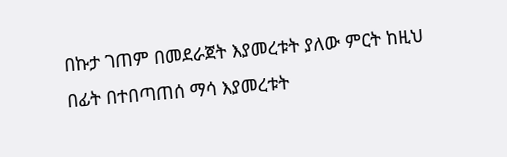በኩታ ገጠም በመደራጀት እያመረቱት ያለው ምርት ከዚህ በፊት በተበጣጠሰ ማሳ እያመረቱት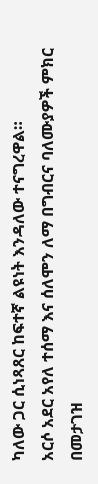ካለው ጋር ሲነጻጸር ከፍተኛ ልዩነት እንዳለው ተናግረዋል።
አርሶ አደር አየለ ተሰማ እና ሰለሞን ለማ በግብርና ባለሙያዎች ምክር በመታገዝ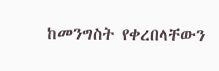ከመንግስት የቀረበላቸውን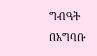ግብዓት በአግባቡ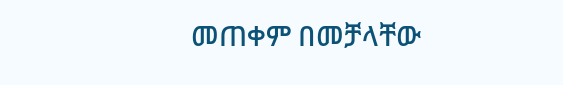መጠቀም በመቻላቸው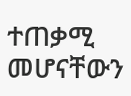ተጠቃሚ መሆናቸውን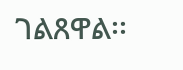ገልጸዋል፡፡